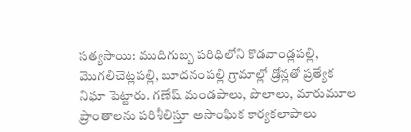సత్యసాయి: ముదిగుబ్బ పరిధిలోని కొడవాండ్లపల్లి, మొగలిచెట్లపల్లి, బూదనంపల్లి గ్రామాల్లో డ్రోన్లతో ప్రత్యేక నిఘా పెట్టారు. గణేష్ మండపాలు, పొలాలు, మారుమూల ప్రాంతాలను పరిశీలిస్తూ అసాంఘిక కార్యకలాపాలు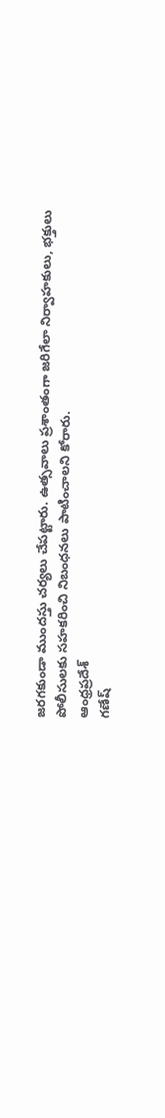జరగకుండా ముందస్తు చర్యలు చేపట్టారు. ఉత్సవాలు ప్రశాంతంగా జరిగేలా నిర్వాహకులు, భక్తులు పోలీసులకు సహకరించి నిబంధనలు పాటించాలని కోరారు.
ఆంధ్రప్రదేశ్
గణేష్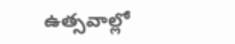ఉత్సవాల్లో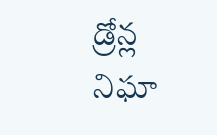డ్రోన్ల నిఘా